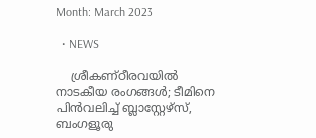Month: March 2023

  • NEWS

    ശ്രീകണ്ഠീരവയില്‍ നാടകീയ രംഗങ്ങള്‍; ടീമിനെ പിന്‍വലിച്ച് ബ്ലാസ്റ്റേഴ്‌സ്, ബംഗളൂരു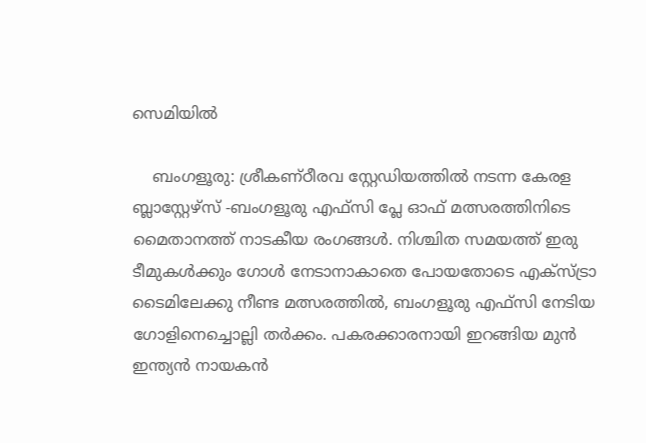സെമിയില്‍

    ബംഗളൂരു: ശ്രീകണ്ഠീരവ സ്റ്റേഡിയത്തില്‍ നടന്ന കേരള ബ്ലാസ്റ്റേഴ്‌സ് -ബംഗളൂരു എഫ്‌സി പ്ലേ ഓഫ് മത്സരത്തിനിടെ മൈതാനത്ത് നാടകീയ രംഗങ്ങള്‍. നിശ്ചിത സമയത്ത് ഇരു ടീമുകള്‍ക്കും ഗോള്‍ നേടാനാകാതെ പോയതോടെ എക്‌സ്ട്രാ ടൈമിലേക്കു നീണ്ട മത്സരത്തില്‍, ബംഗളൂരു എഫ്‌സി നേടിയ ഗോളിനെച്ചൊല്ലി തര്‍ക്കം. പകരക്കാരനായി ഇറങ്ങിയ മുന്‍ ഇന്ത്യന്‍ നായകന്‍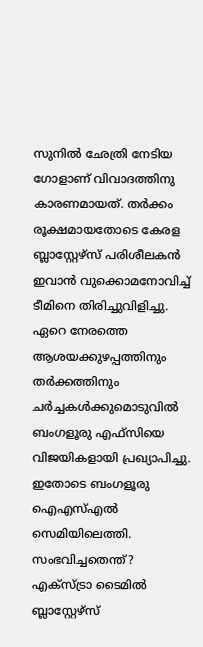സുനില്‍ ഛേത്രി നേടിയ ഗോളാണ് വിവാദത്തിനു കാരണമായത്. തര്‍ക്കം രൂക്ഷമായതോടെ കേരള ബ്ലാസ്റ്റേഴ്‌സ് പരിശീലകന്‍ ഇവാന്‍ വുക്കൊമനോവിച്ച് ടീമിനെ തിരിച്ചുവിളിച്ചു. ഏറെ നേരത്തെ ആശയക്കുഴപ്പത്തിനും തര്‍ക്കത്തിനും ചര്‍ച്ചകള്‍ക്കുമൊടുവില്‍ ബംഗളൂരു എഫ്‌സിയെ വിജയികളായി പ്രഖ്യാപിച്ചു. ഇതോടെ ബംഗളൂരു ഐഎസ്എല്‍ സെമിയിലെത്തി. സംഭവിച്ചതെന്ത്? എക്‌സ്ട്രാ ടൈമില്‍ ബ്ലാസ്റ്റേഴ്‌സ്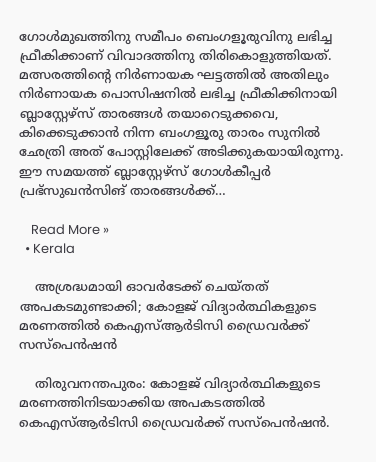ഗോള്‍മുഖത്തിനു സമീപം ബെംഗളൂരുവിനു ലഭിച്ച ഫ്രീകിക്കാണ് വിവാദത്തിനു തിരികൊളുത്തിയത്. മത്സരത്തിന്റെ നിര്‍ണായക ഘട്ടത്തില്‍ അതിലും നിര്‍ണായക പൊസിഷനില്‍ ലഭിച്ച ഫ്രീകിക്കിനായി ബ്ലാസ്റ്റേഴ്‌സ് താരങ്ങള്‍ തയാറെടുക്കവെ, കിക്കെടുക്കാന്‍ നിന്ന ബംഗളൂരു താരം സുനില്‍ ഛേത്രി അത് പോസ്റ്റിലേക്ക് അടിക്കുകയായിരുന്നു. ഈ സമയത്ത് ബ്ലാസ്റ്റേഴ്‌സ് ഗോള്‍കീപ്പര്‍ പ്രഭ്‌സുഖന്‍സിങ് താരങ്ങള്‍ക്ക്…

    Read More »
  • Kerala

    അശ്രദ്ധമായി ഓവര്‍ടേക്ക് ചെയ്തത് അപകടമുണ്ടാക്കി; കോളജ് വിദ്യാര്‍ത്ഥികളുടെ മരണത്തില്‍ കെഎസ്ആര്‍ടിസി ഡ്രൈവര്‍ക്ക് സസ്‌പെന്‍ഷന്‍

    തിരുവനന്തപുരം: കോളജ് വിദ്യാര്‍ത്ഥികളുടെ മരണത്തിനിടയാക്കിയ അപകടത്തില്‍ കെഎസ്ആര്‍ടിസി ഡ്രൈവര്‍ക്ക് സസ്‌പെന്‍ഷന്‍.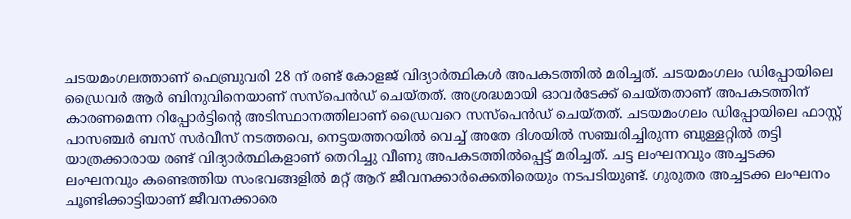ചടയമംഗലത്താണ് ഫെബ്രുവരി 28 ന് രണ്ട് കോളജ് വിദ്യാര്‍ത്ഥികള്‍ അപകടത്തില്‍ മരിച്ചത്. ചടയമംഗലം ഡിപ്പോയിലെ ഡ്രൈവര്‍ ആര്‍ ബിനുവിനെയാണ് സസ്‌പെന്‍ഡ് ചെയ്തത്. അശ്രദ്ധമായി ഓവര്‍ടേക്ക് ചെയ്തതാണ് അപകടത്തിന് കാരണമെന്ന റിപ്പോര്‍ട്ടിന്റെ അടിസ്ഥാനത്തിലാണ് ഡ്രൈവറെ സസ്‌പെന്‍ഡ് ചെയ്തത്. ചടയമംഗലം ഡിപ്പോയിലെ ഫാസ്റ്റ് പാസഞ്ചര്‍ ബസ് സര്‍വീസ് നടത്തവെ, നെട്ടയത്തറയില്‍ വെച്ച് അതേ ദിശയില്‍ സഞ്ചരിച്ചിരുന്ന ബുള്ളറ്റില്‍ തട്ടി യാത്രക്കാരായ രണ്ട് വിദ്യാര്‍ത്ഥികളാണ് തെറിച്ചു വീണു അപകടത്തില്‍പ്പെട്ട് മരിച്ചത്. ചട്ട ലംഘനവും അച്ചടക്ക ലംഘനവും കണ്ടെത്തിയ സംഭവങ്ങളില്‍ മറ്റ് ആറ് ജീവനക്കാര്‍ക്കെതിരെയും നടപടിയുണ്ട്. ഗുരുതര അച്ചടക്ക ലംഘനം ചൂണ്ടിക്കാട്ടിയാണ് ജീവനക്കാരെ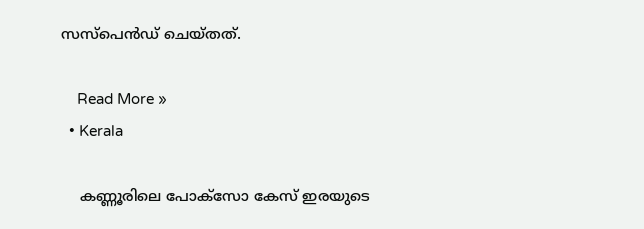സസ്‌പെന്‍ഡ് ചെയ്തത്.

    Read More »
  • Kerala

    കണ്ണൂരിലെ പോക്സോ കേസ് ഇരയുടെ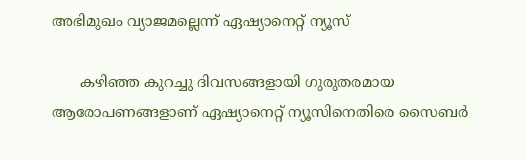അഭിമുഖം വ്യാജമല്ലെന്ന് ഏഷ്യാനെറ്റ് ന്യൂസ്

      കഴിഞ്ഞ കുറച്ചു ദിവസങ്ങളായി ഗുരുതരമായ ആരോപണങ്ങളാണ് ഏഷ്യാനെറ്റ് ന്യൂസിനെതിരെ സൈബർ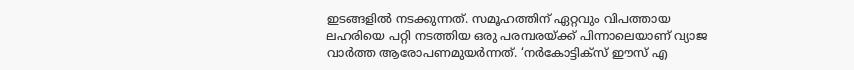ഇടങ്ങളിൽ നടക്കുന്നത്. സമൂഹത്തിന് ഏറ്റവും വിപത്തായ ലഹരിയെ പറ്റി നടത്തിയ ഒരു പരമ്പരയ്ക്ക് പിന്നാലെയാണ് വ്യാജ വാർത്ത ആരോപണമുയർന്നത്. ‘നര്‍കോട്ടിക്സ് ഈസ് എ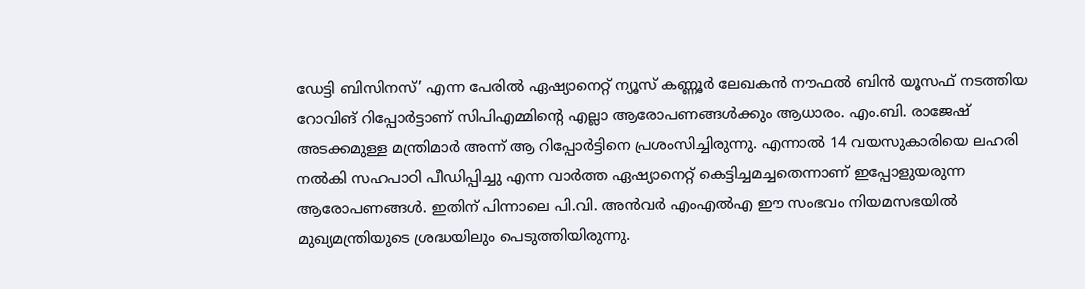ഡേട്ടി ബിസിനസ്’ എന്ന പേരില്‍ ഏഷ്യാനെറ്റ് ന്യൂസ് കണ്ണൂര്‍ ലേഖകന്‍ നൗഫല്‍ ബിന്‍ യൂസഫ് നടത്തിയ റോവിങ് റിപ്പോര്‍ട്ടാണ് സിപിഎമ്മിന്റെ എല്ലാ ആരോപണങ്ങള്‍ക്കും ആധാരം. എം.ബി. രാജേഷ് അടക്കമുള്ള മന്ത്രിമാര്‍ അന്ന് ആ റിപ്പോർട്ടിനെ പ്രശംസിച്ചിരുന്നു. എന്നാൽ 14 വയസുകാരിയെ ലഹരി നൽകി സഹപാഠി പീഡിപ്പിച്ചു എന്ന വാർത്ത ഏഷ്യാനെറ്റ് കെട്ടിച്ചമച്ചതെന്നാണ് ഇപ്പോളുയരുന്ന ആരോപണങ്ങൾ. ഇതിന് പിന്നാലെ പി.വി. അൻവർ എംഎൽഎ ഈ സംഭവം നിയമസഭയിൽ മുഖ്യമന്ത്രിയുടെ ശ്രദ്ധയിലും പെടുത്തിയിരുന്നു.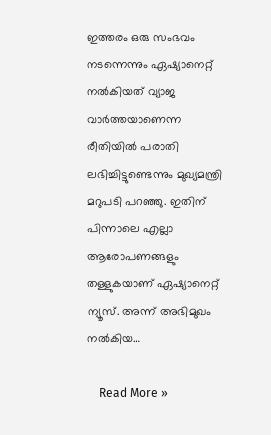ഇത്തരം ഒരു സംഭവം നടന്നെന്നും ഏഷ്യാനെറ്റ് നൽകിയത് വ്യാജ വാർത്തയാണെന്ന രീതിയിൽ പരാതി ലഭിച്ചിട്ടുണ്ടെന്നും മുഖ്യമന്ത്രി മറുപടി പറഞ്ഞു. ഇതിന് പിന്നാലെ എല്ലാ ആരോപണങ്ങളും തള്ളുകയാണ് ഏഷ്യാനെറ്റ് ന്യൂസ്. അന്ന് അഭിമുഖം നൽകിയ…

    Read More »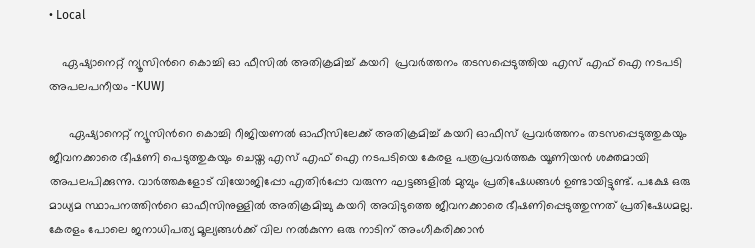• Local

    ഏഷ്യാനെറ്റ് ന്യൂസിന്‍റെ കൊച്ചി ഓ ഫീസിൽ അതിക്രമിച്ച് കയറി  പ്രവർത്തനം തടസപ്പെടുത്തിയ എസ് എഫ് ഐ നടപടി അപലപനീയം -KUWJ

      ഏഷ്യാനെറ്റ് ന്യൂസിന്‍റെ കൊച്ചി റീജിയണൽ ഓഫീസിലേക്ക് അതിക്രമിച്ച് കയറി ഓഫീസ് പ്രവർത്തനം തടസപ്പെടുത്തുകയും ജീവനക്കാരെ ഭീഷണി പെടുത്തുകയും ചെയ്ത എസ് എഫ് ഐ നടപടിയെ കേരള പത്രപ്രവർത്തക യൂണിയൻ ശക്തമായി അപലപിക്കുന്നു. വാർത്തകളോട് വിയോജിപ്പോ എതിർപ്പോ വരുന്ന ഘട്ടങ്ങളിൽ മുമ്പും പ്രതിഷേധങ്ങൾ ഉണ്ടായിട്ടുണ്ട്. പക്ഷേ ഒരു മാധ്യമ സ്ഥാപനത്തിൻറെ ഓഫീസിനുള്ളിൽ അതിക്രമിച്ചു കയറി അവിടുത്തെ ജീവനക്കാരെ ഭീഷണിപ്പെടുത്തുന്നത് പ്രതിഷേധമല്ല. കേരളം പോലെ ജനാധിപത്യ മൂല്യങ്ങൾക്ക് വില നൽകുന്ന ഒരു നാടിന് അംഗീകരിക്കാൻ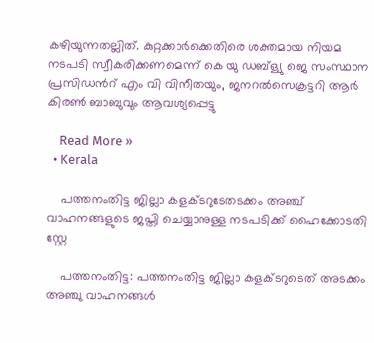കഴിയുന്നതല്ലിത്. കുറ്റക്കാർക്കെതിരെ ശക്തമായ നിയമ നടപടി സ്വീകരിക്കണമെന്ന് കെ യു ഡബ്ള്യു ജെ സംസ്ഥാന പ്രസിഡൻറ് എം വി വിനീതയും, ജനറൽസെക്രട്ടറി ആർ കിരൺ ബാബുവും ആവശ്യപ്പെട്ടു

    Read More »
  • Kerala

    പത്തനംതിട്ട ജില്ലാ കളക്ടറുടേതടക്കം അഞ്ച് വാഹനങ്ങളുടെ ജപ്തി ചെയ്യാനുള്ള നടപടിക്ക് ഹൈക്കോടതി സ്റ്റേ

    പത്തനംതിട്ട: പത്തനംതിട്ട ജില്ലാ കളക്ടറുടെത് അടക്കം അഞ്ചു വാഹനങ്ങൾ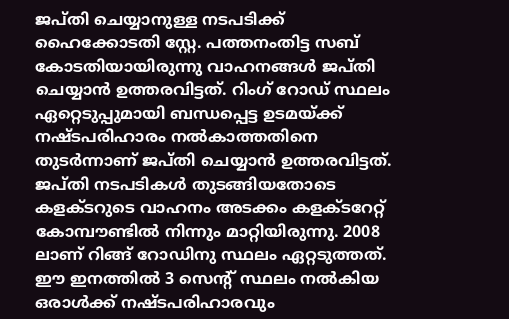ജപ്തി ചെയ്യാനുള്ള നടപടിക്ക് ഹൈക്കോടതി സ്റ്റേ. പത്തനംതിട്ട സബ് കോടതിയായിരുന്നു വാഹനങ്ങൾ ജപ്തി ചെയ്യാൻ ഉത്തരവിട്ടത്. റിംഗ് റോഡ് സ്ഥലം ഏറ്റെടുപ്പുമായി ബന്ധപ്പെട്ട ഉടമയ്ക്ക് നഷ്ടപരിഹാരം നൽകാത്തതിനെ തുടർന്നാണ് ജപ്തി ചെയ്യാൻ ഉത്തരവിട്ടത്. ജപ്തി നടപടികൾ തുടങ്ങിയതോടെ കളക്ടറുടെ വാഹനം അടക്കം കളക്ടറേറ്റ് കോമ്പൗണ്ടിൽ നിന്നും മാറ്റിയിരുന്നു. 2008 ലാണ് റിങ്ങ് റോഡിനു സ്ഥലം ഏറ്റടുത്തത്. ഈ ഇനത്തിൽ 3 സെന്റ് സ്ഥലം നൽകിയ ഒരാൾക്ക് നഷ്ടപരിഹാരവും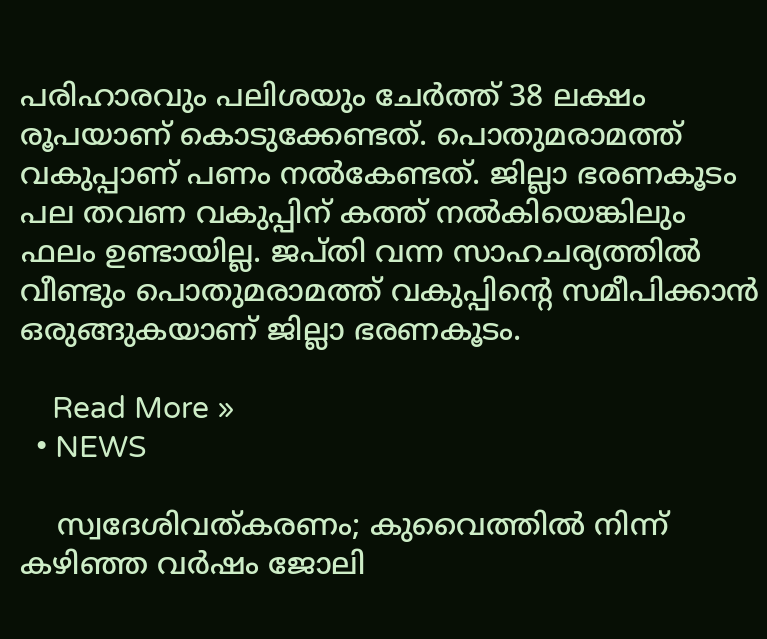പരിഹാരവും പലിശയും ചേർത്ത് 38 ലക്ഷം രൂപയാണ് കൊടുക്കേണ്ടത്. പൊതുമരാമത്ത് വകുപ്പാണ് പണം നൽകേണ്ടത്. ജില്ലാ ഭരണകൂടം പല തവണ വകുപ്പിന് കത്ത് നൽകിയെങ്കിലും ഫലം ഉണ്ടായില്ല. ജപ്തി വന്ന സാഹചര്യത്തിൽ വീണ്ടും പൊതുമരാമത്ത് വകുപ്പിന്റെ സമീപിക്കാൻ ഒരുങ്ങുകയാണ് ജില്ലാ ഭരണകൂടം.

    Read More »
  • NEWS

    സ്വദേശിവത്കരണം; കുവൈത്തില്‍ നിന്ന് കഴിഞ്ഞ വര്‍ഷം ജോലി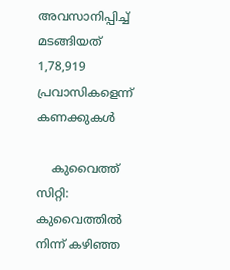അവസാനിപ്പിച്ച് മടങ്ങിയത് 1,78,919 പ്രവാസികളെന്ന് കണക്കുകള്‍

    കുവൈത്ത് സിറ്റി: കുവൈത്തിൽ നിന്ന് കഴിഞ്ഞ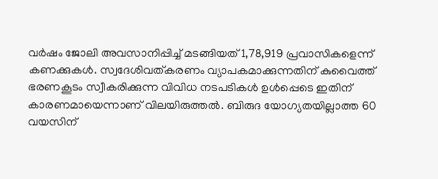വർഷം ജോലി അവസാനിപ്പിച്ച് മടങ്ങിയത് 1,78,919 പ്രവാസികളെന്ന് കണക്കുകൾ. സ്വദേശിവത്കരണം വ്യാപകമാക്കുന്നതിന് കുവൈത്ത് ഭരണകൂടം സ്വീകരിക്കുന്ന വിവിധ നടപടികൾ ഉൾപ്പെടെ ഇതിന് കാരണമായെന്നാണ് വിലയിരുത്തൽ. ബിരുദ യോഗ്യതയില്ലാത്ത 60 വയസിന്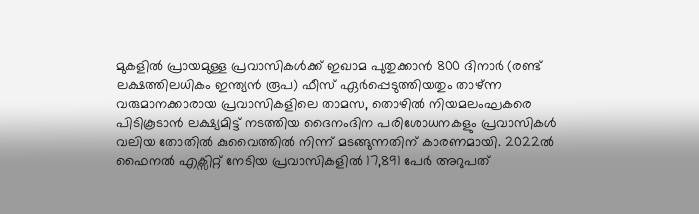മുകളിൽ പ്രായമുള്ള പ്രവാസികൾക്ക് ഇഖാമ പുതുക്കാൻ 800 ദിനാർ (രണ്ട് ലക്ഷത്തിലധികം ഇന്ത്യൻ രൂപ) ഫീസ് ഏർപ്പെടുത്തിയതും താഴ്‍ന്ന വരുമാനക്കാരായ പ്രവാസികളിലെ താമസ, തൊഴിൽ നിയമലംഘകരെ പിടികൂടാൻ ലക്ഷ്യമിട്ട് നടത്തിയ ദൈനംദിന പരിശോധനകളും പ്രവാസികൾ വലിയ തോതിൽ കുവൈത്തിൽ നിന്ന് മടങ്ങുന്നതിന് കാരണമായി. 2022ൽ ഫൈനൽ എക്സിറ്റ് നേടിയ പ്രവാസികളിൽ 17,891 പേർ അറുപത്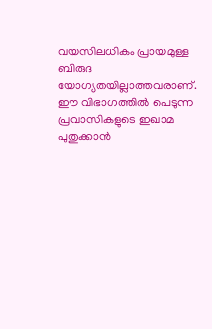വയസിലധികം പ്രായമുള്ള ബിരുദ യോഗ്യതയില്ലാത്തവരാണ്. ഈ വിഭാഗത്തിൽ പെടുന്ന പ്രവാസികളുടെ ഇഖാമ പുതുക്കാൻ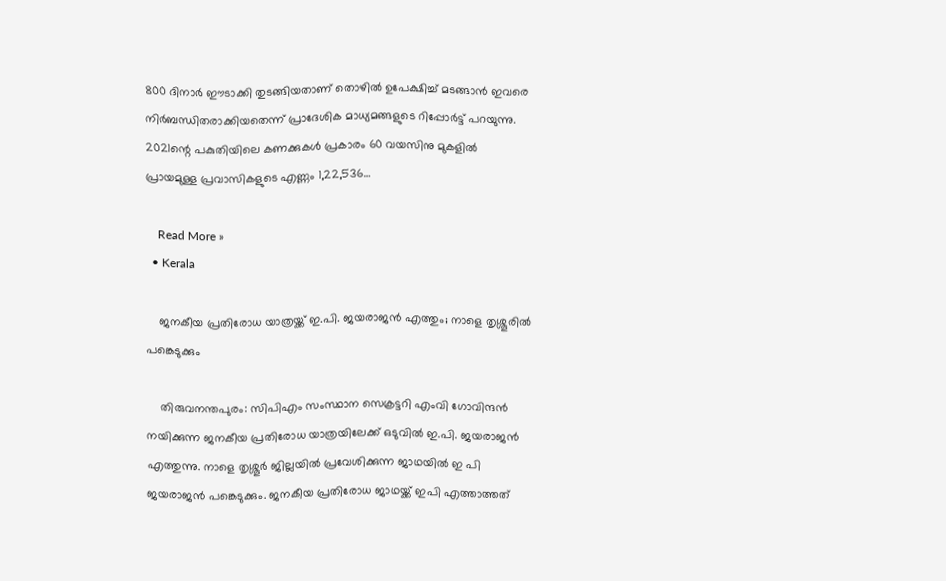800 ദിനാർ ഈടാക്കി തുടങ്ങിയതാണ് തൊഴിൽ ഉപേക്ഷിച്ച് മടങ്ങാൻ ഇവരെ നിർബന്ധിതരാക്കിയതെന്ന് പ്രാദേശിക മാധ്യമങ്ങളുടെ റിപ്പോർട്ട് പറയുന്നു. 2021ന്റെ പകുതിയിലെ കണക്കുകൾ പ്രകാരം 60 വയസിനു മുകളിൽ പ്രായമുള്ള പ്രവാസികളുടെ എണ്ണം 1,22,536…

    Read More »
  • Kerala

    ജനകീയ പ്രതിരോധ യാത്രയ്ക്ക് ഇ.പി. ജയരാജന്‍ എത്തും; നാളെ തൃശ്ശൂരിൽ പങ്കെടുക്കും

    തിരുവനന്തപുരം: സിപിഎം സംസ്ഥാന സെക്രട്ടറി എംവി ഗോവിന്ദന്‍ നയിക്കുന്ന ജനകീയ പ്രതിരോധ യാത്രയിലേക്ക് ഒടുവിൽ ഇ.പി. ജയരാജന്‍ എത്തുന്നു. നാളെ തൃശ്ശൂര്‍ ജില്ലയില്‍ പ്രവേശിക്കുന്ന ജാഥയിൽ ഇ പി ജയരാജന്‍ പങ്കെടുക്കും. ജനകീയ പ്രതിരോധ ജാഥയ്ക്ക് ഇപി എത്താത്തത്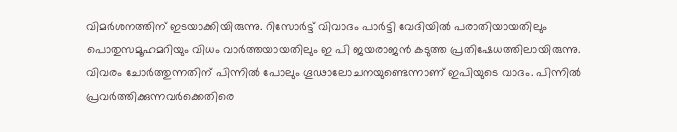വിമര്‍ശനത്തിന് ഇടയാക്കിയിരുന്നു. റിസോര്‍ട്ട് വിവാദം പാര്‍ട്ടി വേദിയിൽ പരാതിയായതിലും പൊതുസമൂഹമറിയും വിധം വാര്‍ത്തയായതിലും ഇ പി ജയരാജന്‍ കടുത്ത പ്രതിഷേധത്തിലായിരുന്നു. വിവരം ചോര്‍ത്തുന്നതിന് പിന്നിൽ പോലും ഗൂഢാലോചനയുണ്ടെന്നാണ് ഇപിയുടെ വാദം. പിന്നിൽ പ്രവര്‍ത്തിക്കുന്നവര്‍ക്കെതിരെ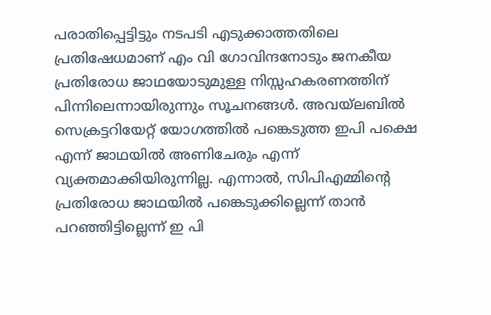പരാതിപ്പെട്ടിട്ടും നടപടി എടുക്കാത്തതിലെ പ്രതിഷേധമാണ് എം വി ഗോവിന്ദനോടും ജനകീയ പ്രതിരോധ ജാഥയോടുമുള്ള നിസ്സഹകരണത്തിന് പിന്നിലെന്നായിരുന്നും സൂചനങ്ങള്‍. അവയ്‍ലബില്‍ സെക്രട്ടറിയേറ്റ് യോഗത്തിൽ പങ്കെടുത്ത ഇപി പക്ഷെ എന്ന് ജാഥയിൽ അണിചേരും എന്ന് വ്യക്തമാക്കിയിരുന്നില്ല. എന്നാല്‍, സിപിഎമ്മിന്‍റെ പ്രതിരോധ ജാഥയിൽ പങ്കെടുക്കില്ലെന്ന് താൻ പറഞ്ഞിട്ടില്ലെന്ന് ഇ പി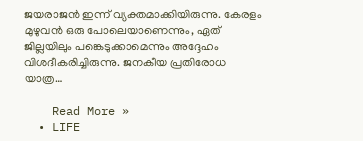ജയരാജൻ ഇന്ന് വ്യക്തമാക്കിയിരുന്നു. കേരളം മുഴുവൻ ഒരു പോലെയാണെന്നും, ഏത് ജില്ലയിലും പങ്കെടുക്കാമെന്നും അദ്ദേഹം വിശദീകരിച്ചിരുന്നു. ജനകീയ പ്രതിരോധ യാത്ര…

    Read More »
  • LIFE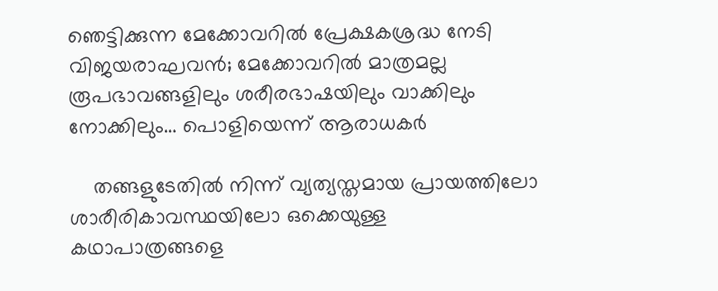ഞെട്ടിക്കുന്ന മേക്കോവറിൽ പ്രേക്ഷകശ്രദ്ധ നേടി വിജയരാഘവന്‍; മേക്കോവറില്‍ മാത്രമല്ല രൂപഭാവങ്ങളിലും ശരീരഭാഷയിലും വാക്കിലും നോക്കിലും… പൊളിയെന്ന് ആരാധകർ

    തങ്ങളുടേതില്‍ നിന്ന് വ്യത്യസ്തമായ പ്രായത്തിലോ ശാരീരികാവസ്ഥയിലോ ഒക്കെയുള്ള കഥാപാത്രങ്ങളെ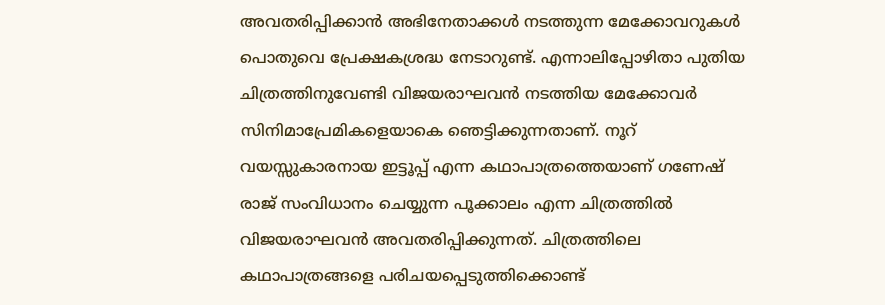അവതരിപ്പിക്കാന്‍ അഭിനേതാക്കള്‍ നടത്തുന്ന മേക്കോവറുകള്‍ പൊതുവെ പ്രേക്ഷകശ്രദ്ധ നേടാറുണ്ട്. എന്നാലിപ്പോഴിതാ പുതിയ ചിത്രത്തിനുവേണ്ടി വിജയരാഘവന്‍ നടത്തിയ മേക്കോവര്‍ സിനിമാപ്രേമികളെയാകെ ഞെട്ടിക്കുന്നതാണ്. നൂറ് വയസ്സുകാരനായ ഇട്ടൂപ്പ് എന്ന കഥാപാത്രത്തെയാണ് ഗണേഷ് രാജ് സംവിധാനം ചെയ്യുന്ന പൂക്കാലം എന്ന ചിത്രത്തില്‍ വിജയരാഘവന്‍ അവതരിപ്പിക്കുന്നത്. ചിത്രത്തിലെ കഥാപാത്രങ്ങളെ പരിചയപ്പെടുത്തിക്കൊണ്ട്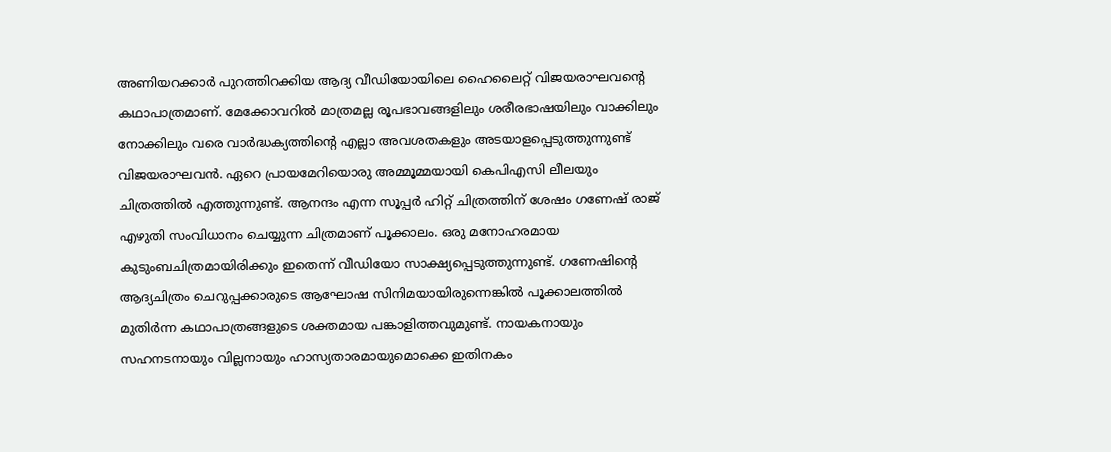അണിയറക്കാര്‍ പുറത്തിറക്കിയ ആദ്യ വീഡിയോയിലെ ഹൈലൈറ്റ് വിജയരാഘവന്‍റെ കഥാപാത്രമാണ്. മേക്കോവറില്‍ മാത്രമല്ല രൂപഭാവങ്ങളിലും ശരീരഭാഷയിലും വാക്കിലും നോക്കിലും വരെ വാര്‍ദ്ധക്യത്തിന്‍റെ എല്ലാ അവശതകളും അടയാളപ്പെടുത്തുന്നുണ്ട് വിജയരാഘവന്‍. ഏറെ പ്രായമേറിയൊരു അമ്മൂമ്മയായി കെപിഎസി ലീലയും ചിത്രത്തില്‍ എത്തുന്നുണ്ട്. ആനന്ദം എന്ന സൂപ്പർ ഹിറ്റ്‌ ചിത്രത്തിന് ശേഷം ഗണേഷ് രാജ് എഴുതി സംവിധാനം ചെയ്യുന്ന ചിത്രമാണ് പൂക്കാലം. ഒരു മനോഹരമായ കുടുംബചിത്രമായിരിക്കും ഇതെന്ന് വീഡിയോ സാക്ഷ്യപ്പെടുത്തുന്നുണ്ട്. ഗണേഷിന്‍റെ ആദ്യചിത്രം ചെറുപ്പക്കാരുടെ ആഘോഷ സിനിമയായിരുന്നെങ്കിൽ പൂക്കാലത്തിൽ മുതിർന്ന കഥാപാത്രങ്ങളുടെ ശക്തമായ പങ്കാളിത്തവുമുണ്ട്. നായകനായും സഹനടനായും വില്ലനായും ഹാസ്യതാരമായുമൊക്കെ ഇതിനകം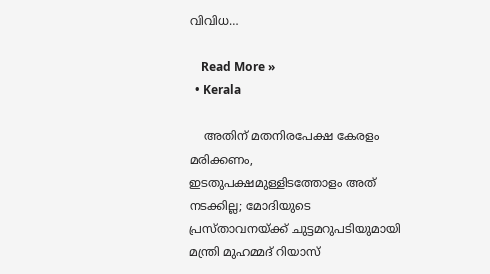വിവിധ…

    Read More »
  • Kerala

    അതിന് മതനിരപേക്ഷ കേരളം മരിക്കണം, ഇടതുപക്ഷമുള്ളിടത്തോളം അത് നടക്കില്ല; മോദിയുടെ പ്രസ്താവനയ്ക്ക് ചുട്ടമറുപടിയുമായി മന്ത്രി മുഹമ്മദ് റിയാസ്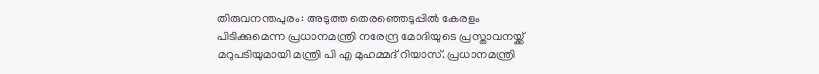തിരുവനന്തപുരം: അടുത്ത തെരഞ്ഞെടുപ്പിൽ കേരളം പിടിക്കുമെന്ന പ്രധാനമന്ത്രി നരേന്ദ്ര മോദിയുടെ പ്രസ്താവനയ്ക്ക് മറുപടിയുമായി മന്ത്രി പി എ മുഹമ്മദ് റിയാസ്. പ്രധാനമന്ത്രി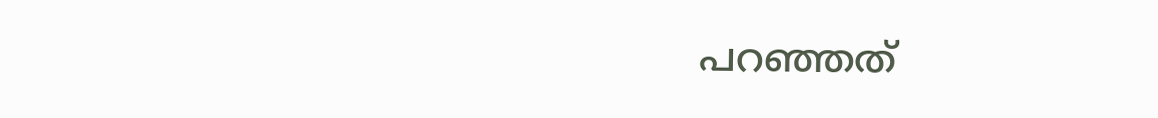പറഞ്ഞത്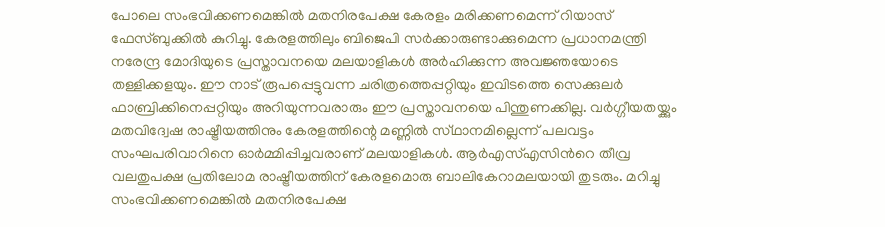പോലെ സംഭവിക്കണമെങ്കില്‍ മതനിരപേക്ഷ കേരളം മരിക്കണമെന്ന് റിയാസ് ഫേസ്ബുക്കില്‍ കുറിച്ചു. കേരളത്തിലും ബിജെപി സർക്കാരുണ്ടാക്കുമെന്ന പ്രധാനമന്ത്രി നരേന്ദ്ര മോദിയുടെ പ്രസ്താവനയെ മലയാളികൾ അർഹിക്കുന്ന അവജ്ഞയോടെ തള്ളിക്കളയും. ഈ നാട് രൂപപ്പെട്ടുവന്ന ചരിത്രത്തെപ്പറ്റിയും ഇവിടത്തെ സെക്കുലർ ഫാബ്രിക്കിനെപ്പറ്റിയും അറിയുന്നവരാരും ഈ പ്രസ്താവനയെ പിന്തുണക്കില്ല. വർഗ്ഗീയതയ്ക്കും മതവിദ്വേഷ രാഷ്ട്രീയത്തിനും കേരളത്തിന്റെ മണ്ണിൽ സ്‌ഥാനമില്ലെന്ന് പലവട്ടം സംഘപരിവാറിനെ ഓർമ്മിപ്പിച്ചവരാണ് മലയാളികൾ. ആർഎസ്എസിന്‍റെ തീവ്ര വലതുപക്ഷ പ്രതിലോമ രാഷ്ട്രീയത്തിന് കേരളമൊരു ബാലികേറാമലയായി തുടരും. മറിച്ചു സംഭവിക്കണമെങ്കിൽ മതനിരപേക്ഷ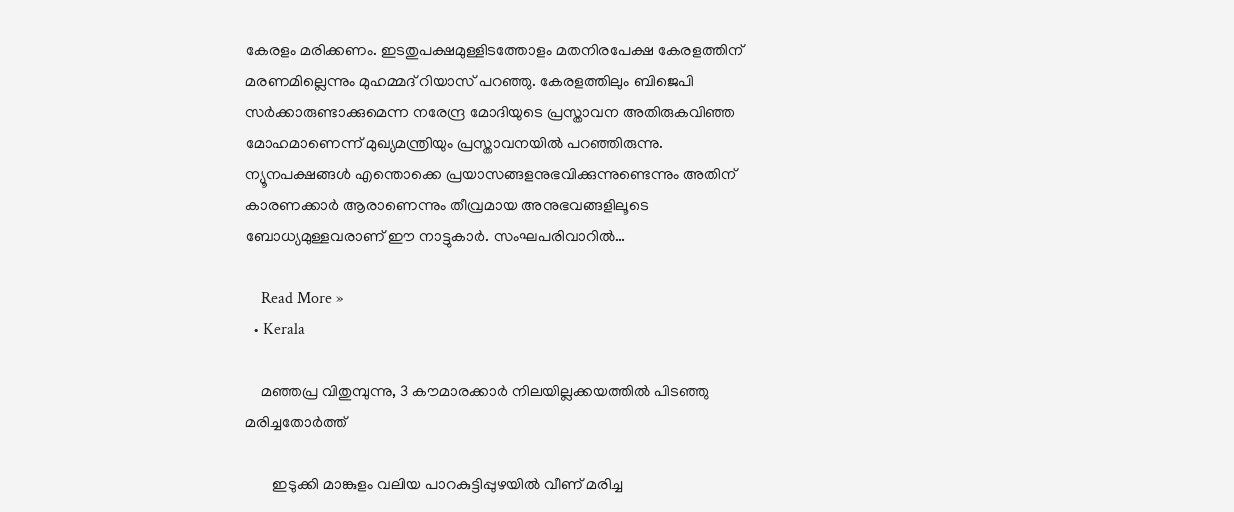കേരളം മരിക്കണം. ഇടതുപക്ഷമുള്ളിടത്തോളം മതനിരപേക്ഷ കേരളത്തിന് മരണമില്ലെന്നും മുഹമ്മദ് റിയാസ് പറഞ്ഞു. കേരളത്തിലും ബിജെപി സര്‍ക്കാരുണ്ടാക്കുമെന്ന നരേന്ദ്ര മോദിയുടെ പ്രസ്താവന അതിരുകവിഞ്ഞ മോഹമാണെന്ന് മുഖ്യമന്ത്രിയും പ്രസ്താവനയില്‍ പറഞ്ഞിരുന്നു. ന്യൂനപക്ഷങ്ങള്‍ എന്തൊക്കെ പ്രയാസങ്ങളനുഭവിക്കുന്നുണ്ടെന്നും അതിന് കാരണക്കാര്‍ ആരാണെന്നും തീവ്രമായ അനുഭവങ്ങളിലൂടെ ബോധ്യമുള്ളവരാണ് ഈ നാട്ടുകാര്‍. സംഘപരിവാറില്‍…

    Read More »
  • Kerala

    മഞ്ഞപ്ര വിതുമ്പുന്നു, 3 കൗമാരക്കാർ നിലയില്ലക്കയത്തില്‍ പിടഞ്ഞു മരിച്ചതോർത്ത്

       ഇടുക്കി മാങ്കുളം വലിയ പാറകുട്ടിപ്പുഴയിൽ വീണ് മരിച്ച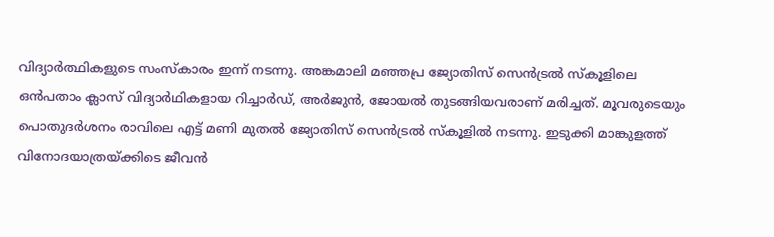വിദ്യാർത്ഥികളുടെ സംസ്കാരം ഇന്ന് നടന്നു. അങ്കമാലി മഞ്ഞപ്ര ജ്യോതിസ് സെൻട്രൽ സ്കൂളിലെ ഒൻപതാം ക്ലാസ് വിദ്യാർഥികളായ റിച്ചാർഡ്, അർജുൻ, ജോയൽ തുടങ്ങിയവരാണ് മരിച്ചത്. മൂവരുടെയും പൊതുദർശനം രാവിലെ എട്ട് മണി മുതൽ ജ്യോതിസ് സെൻട്രൽ സ്കൂളിൽ നടന്നു. ഇടുക്കി മാങ്കുളത്ത് വിനോദയാത്രയ്ക്കിടെ ജീവന്‍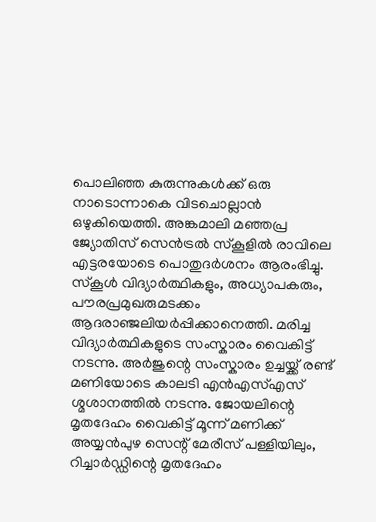പൊലിഞ്ഞ കുരുന്നുകള്‍ക്ക് ഒരു നാടൊന്നാകെ വിടചൊല്ലാന്‍ ഒഴുകിയെത്തി. അങ്കമാലി മഞ്ഞപ്ര ജ്യോതിസ് സെൻട്രൽ സ്കൂളില്‍ രാവിലെ എട്ടരയോടെ പൊതുദര്‍ശനം ആരംഭിച്ചു. സ്കൂള്‍ വിദ്യാര്‍ത്ഥികളും, അധ്യാപകരും, പൗരപ്രമുഖരുമടക്കം ആദരാഞ്ജലിയര്‍പ്പിക്കാനെത്തി. മരിച്ച വിദ്യാർത്ഥികളുടെ സംസ്കാരം വൈകിട്ട് നടന്നു. അർജുന്റെ സംസ്കാരം ഉച്ചയ്ക്ക് രണ്ട് മണിയോടെ കാലടി എൻ‌എസ്എസ് ശ്മശാനത്തിൽ നടന്നു. ജോയലിന്റെ മൃതദേഹം വൈകിട്ട് മൂന്ന് മണിക്ക് അയ്യൻപുഴ സെന്റ് മേരീസ് പള്ളിയിലും, റിച്ചാർഡ്ഡിന്റെ മൃതദേഹം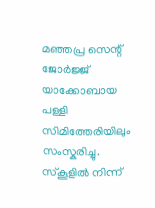മഞ്ഞപ്ര സെന്റ് ജോർജ്ജ് യാക്കോബായ പള്ളി സിമിത്തേരിയിലും സംസ്കരിച്ചു. സ്കൂളിൽ നിന്ന്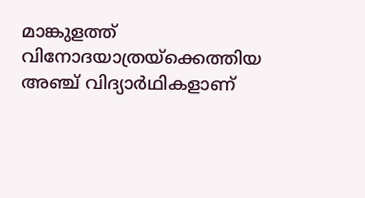മാങ്കുളത്ത് വിനോദയാത്രയ്‌ക്കെത്തിയ അഞ്ച് വിദ്യാർഥികളാണ്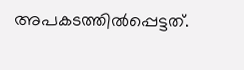അപകടത്തിൽപ്പെട്ടത്.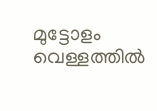മുട്ടോളം വെള്ളത്തിൽ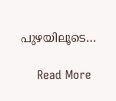പുഴയിലൂടെ…

    Read More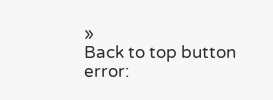»
Back to top button
error: